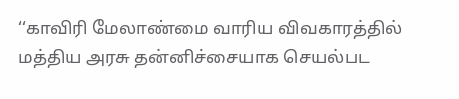‘‘காவிரி மேலாண்மை வாரிய விவகாரத்தில் மத்திய அரசு தன்னிச்சையாக செயல்பட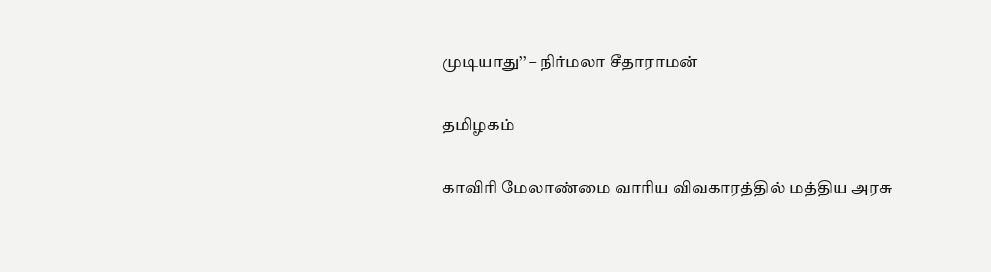முடியாது’’ – நிர்மலா சீதாராமன்

தமிழகம்

காவிரி மேலாண்மை வாரிய விவகாரத்தில் மத்திய அரசு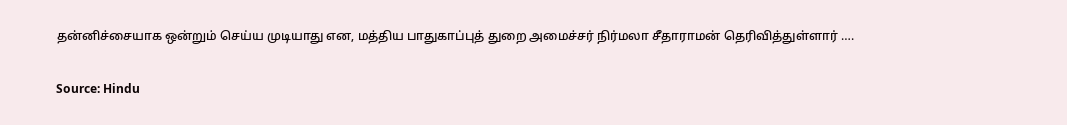தன்னிச்சையாக ஒன்றும் செய்ய முடியாது என, மத்திய பாதுகாப்புத் துறை அமைச்சர் நிர்மலா சீதாராமன் தெரிவித்துள்ளார் ….

Source: Hindu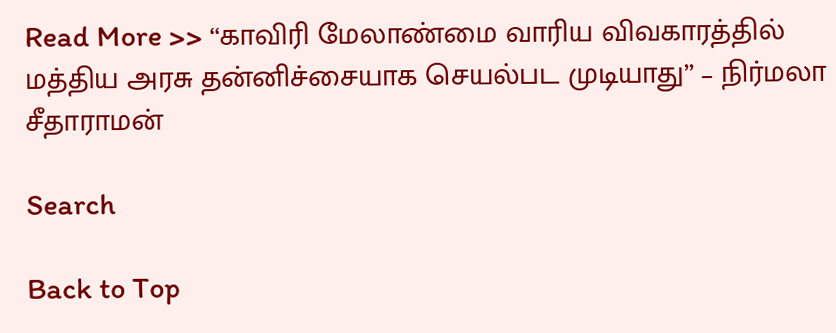Read More >> ‘‘காவிரி மேலாண்மை வாரிய விவகாரத்தில் மத்திய அரசு தன்னிச்சையாக செயல்பட முடியாது’’ – நிர்மலா சீதாராமன்

Search

Back to Top